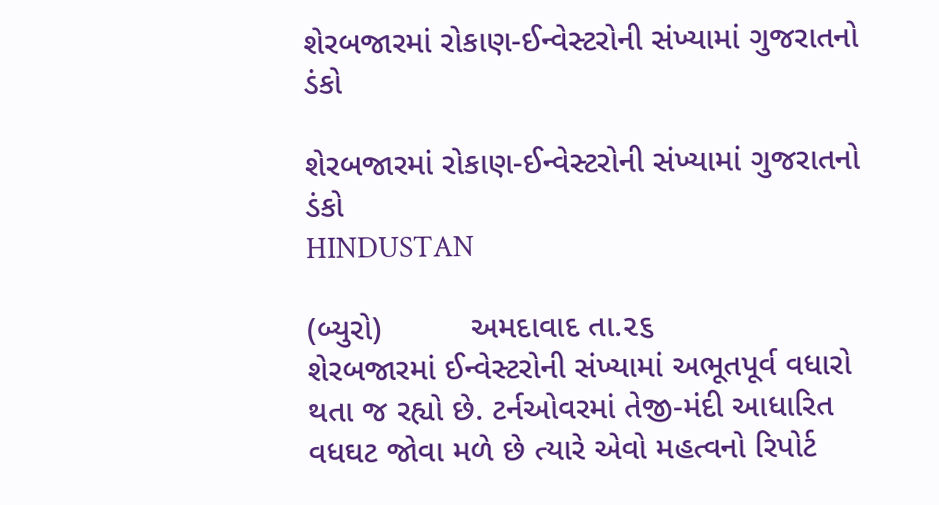શેરબજારમાં રોકાણ-ઈન્વેસ્ટરોની સંખ્યામાં ગુજરાતનો ડંકો

શેરબજારમાં રોકાણ-ઈન્વેસ્ટરોની સંખ્યામાં ગુજરાતનો ડંકો
HINDUSTAN

(બ્યુરો)          અમદાવાદ તા.૨૬
શેરબજારમાં ઈન્વેસ્ટરોની સંખ્યામાં અભૂતપૂર્વ વધારો થતા જ રહ્યો છે. ટર્નઓવરમાં તેજી-મંદી આધારિત વધઘટ જોવા મળે છે ત્યારે એવો મહત્વનો રિપોર્ટ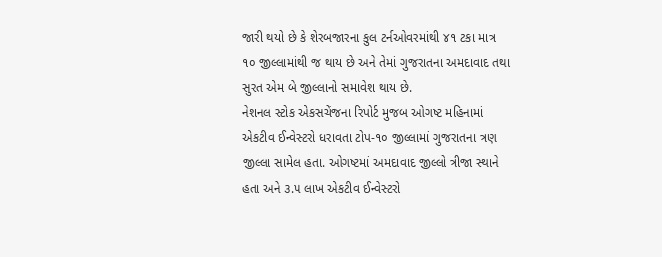જારી થયો છે કે શેરબજારના કુલ ટર્નઓવરમાંથી ૪૧ ટકા માત્ર ૧૦ જીલ્લામાંથી જ થાય છે અને તેમાં ગુજરાતના અમદાવાદ તથા સુરત એમ બે જીલ્લાનો સમાવેશ થાય છે.
નેશનલ સ્ટોક એકસચેંજના રિપોર્ટ મુજબ ઓગષ્ટ મહિનામાં એકટીવ ઈન્વેસ્ટરો ધરાવતા ટોપ-૧૦ જીલ્લામાં ગુજરાતના ત્રણ જીલ્લા સામેલ હતા. ઓગષ્ટમાં અમદાવાદ જીલ્લો ત્રીજા સ્થાને હતા અને ૩.૫ લાખ એકટીવ ઈન્વેસ્ટરો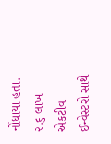નોંધાયા હતા. ૨.૬ લાખ એકટીવ ઈન્વેસ્ટરો સાથે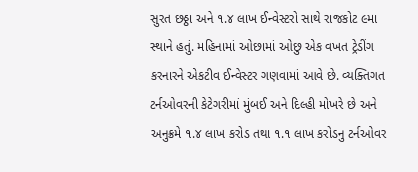સુરત છઠ્ઠા અને ૧.૪ લાખ ઈન્વેસ્ટરો સાથે રાજકોટ ૯મા સ્થાને હતું. મહિનામાં ઓછામાં ઓછુ એક વખત ટ્રેડીંગ કરનારને એકટીવ ઈન્વેસ્ટર ગણવામાં આવે છે. વ્યક્તિગત ટર્નઓવરની કેટેગરીમાં મુંબઈ અને દિલ્હી મોખરે છે અને અનુક્રમે ૧.૪ લાખ કરોડ તથા ૧.૧ લાખ કરોડનુ ટર્નઓવર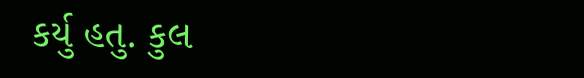કર્યુ હતુ. કુલ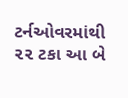ટર્નઓવરમાંથી ૨૨ ટકા આ બે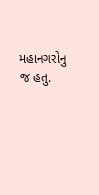મહાનગરોનુ જ હતુ.